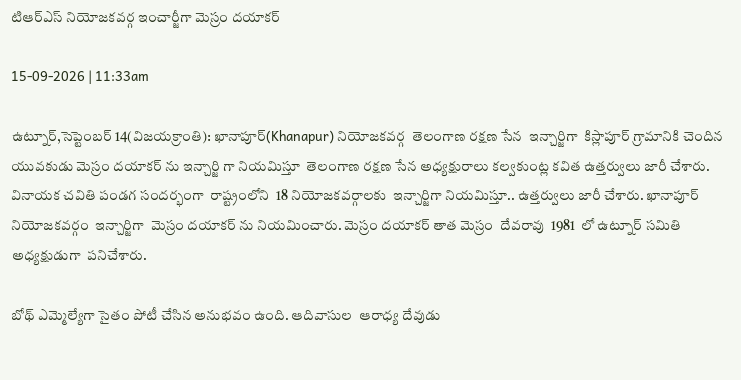టిఆర్ఎస్ నియోజకవర్గ ఇంచార్జీగా మెస్రం దయాకర్

15-09-2026 | 11:33am

ఉట్నూర్,సెప్టెంబర్ 14(విజయక్రాంతి): ఖానాపూర్(Khanapur) నియోజకవర్గ  తెలంగాణ రక్షణ సేన  ఇన్చార్జిగా  కిస్లాపూర్ గ్రామానికి చెందిన  యువకుడు మెస్రం దయాకర్ ను ఇన్చార్జి గా నియమిస్తూ  తెలంగాణ రక్షణ సేన అధ్యక్షురాలు కల్వకుంట్ల కవిత ఉత్తర్వులు జారీ చేశారు. వినాయక చవితి పండగ సందర్భంగా  రాష్ట్రంలోని  18 నియోజకవర్గాలకు  ఇన్చార్జిగా నియమిస్తూ.. ఉత్తర్వులు జారీ చేశారు. ఖానాపూర్ నియోజకవర్గం  ఇన్చార్జిగా  మెస్రం దయాకర్ ను నియమించారు. మెస్రం దయాకర్ తాత మెస్రం  దేవరావు  1981  లో ఉట్నూర్ సమితి  అధ్యక్షుడుగా  పనిచేశారు.

బోథ్ ఎమ్మెల్యేగా సైతం పోటీ చేసిన అనుభవం ఉంది. ఆదివాసుల  ఆరాధ్య దేవుడు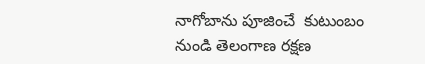నాగోబాను పూజించే  కుటుంబం నుండి తెలంగాణ రక్షణ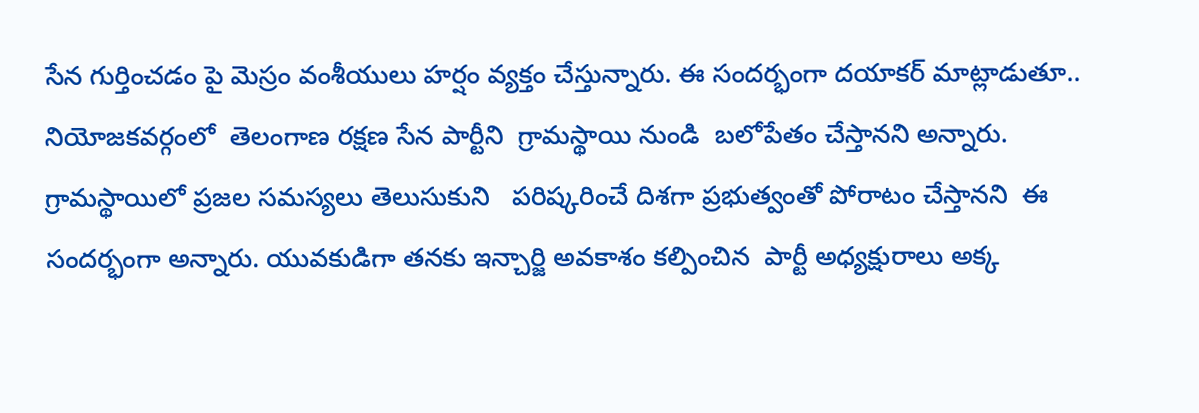సేన గుర్తించడం పై మెస్రం వంశీయులు హర్షం వ్యక్తం చేస్తున్నారు. ఈ సందర్భంగా దయాకర్ మాట్లాడుతూ.. నియోజకవర్గంలో  తెలంగాణ రక్షణ సేన పార్టీని  గ్రామస్థాయి నుండి  బలోపేతం చేస్తానని అన్నారు. గ్రామస్థాయిలో ప్రజల సమస్యలు తెలుసుకుని   పరిష్కరించే దిశగా ప్రభుత్వంతో పోరాటం చేస్తానని  ఈ సందర్భంగా అన్నారు. యువకుడిగా తనకు ఇన్చార్జి అవకాశం కల్పించిన  పార్టీ అధ్యక్షురాలు అక్క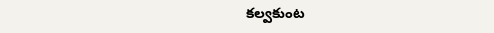కల్వకుంట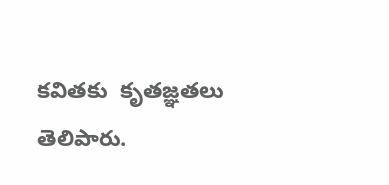కవితకు  కృతజ్ఞతలు తెలిపారు.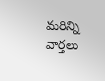మరిన్ని వార్తలు